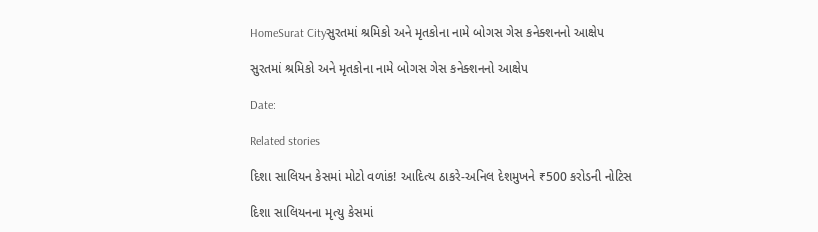HomeSurat Cityસુરતમાં શ્રમિકો અને મૃતકોના નામે બોગસ ગેસ કનેક્શનનો આક્ષેપ

સુરતમાં શ્રમિકો અને મૃતકોના નામે બોગસ ગેસ કનેક્શનનો આક્ષેપ

Date:

Related stories

દિશા સાલિયન કેસમાં મોટો વળાંક! આદિત્ય ઠાકરે-અનિલ દેશમુખને ₹500 કરોડની નોટિસ

દિશા સાલિયનના મૃત્યુ કેસમાં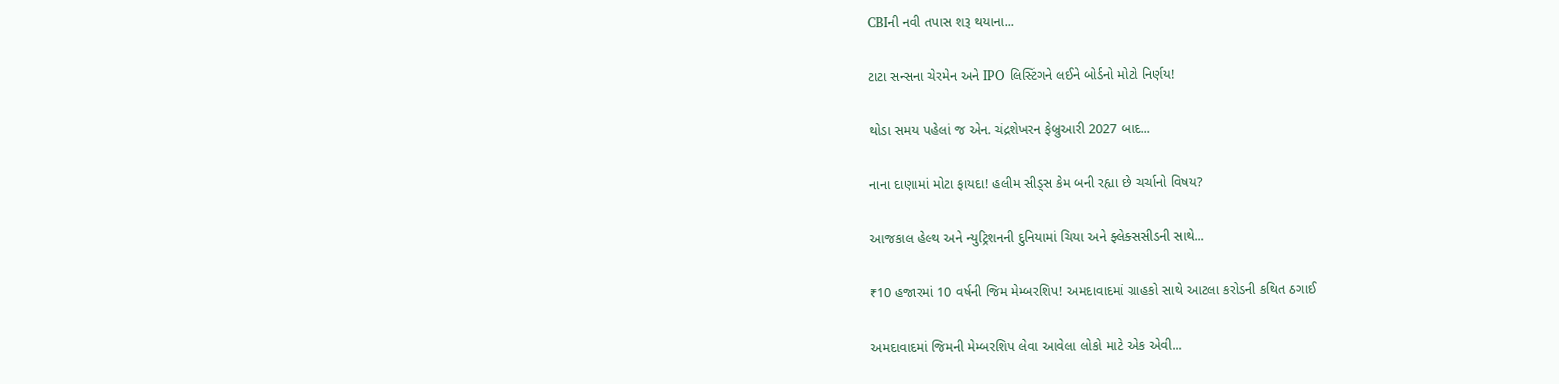CBIની નવી તપાસ શરૂ થયાના...

ટાટા સન્સના ચેરમેન અને IPO લિસ્ટિંગને લઈને બોર્ડનો મોટો નિર્ણય!

થોડા સમય પહેલાં જ એન. ચંદ્રશેખરન ફેબ્રુઆરી 2027 બાદ...

નાના દાણામાં મોટા ફાયદા! હલીમ સીડ્સ કેમ બની રહ્યા છે ચર્ચાનો વિષય?

આજકાલ હેલ્થ અને ન્યુટ્રિશનની દુનિયામાં ચિયા અને ફ્લેક્સસીડની સાથે...

₹10 હજારમાં 10 વર્ષની જિમ મેમ્બરશિપ! અમદાવાદમાં ગ્રાહકો સાથે આટલા કરોડની કથિત ઠગાઈ

અમદાવાદમાં જિમની મેમ્બરશિપ લેવા આવેલા લોકો માટે એક એવી...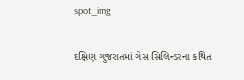spot_img

દક્ષિણ ગુજરાતમાં ગેસ સિલિન્ડરના કથિત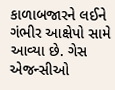કાળાબજારને લઈને ગંભીર આક્ષેપો સામે આવ્યા છે. ગેસ એજન્સીઓ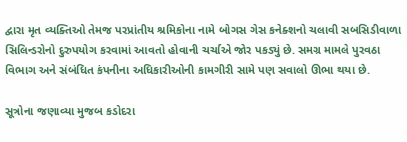દ્વારા મૃત વ્યક્તિઓ તેમજ પરપ્રાંતીય શ્રમિકોના નામે બોગસ ગેસ કનેક્શનો ચલાવી સબસિડીવાળા સિલિન્ડરોનો દુરુપયોગ કરવામાં આવતો હોવાની ચર્ચાએ જોર પકડ્યું છે. સમગ્ર મામલે પુરવઠા વિભાગ અને સંબંધિત કંપનીના અધિકારીઓની કામગીરી સામે પણ સવાલો ઊભા થયા છે.

સૂત્રોના જણાવ્યા મુજબ કડોદરા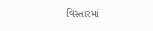વિસ્તારમાં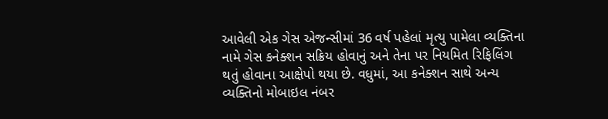આવેલી એક ગેસ એજન્સીમાં 36 વર્ષ પહેલાં મૃત્યુ પામેલા વ્યક્તિના નામે ગેસ કનેક્શન સક્રિય હોવાનું અને તેના પર નિયમિત રિફિલિંગ થતું હોવાના આક્ષેપો થયા છે. વધુમાં, આ કનેક્શન સાથે અન્ય વ્યક્તિનો મોબાઇલ નંબર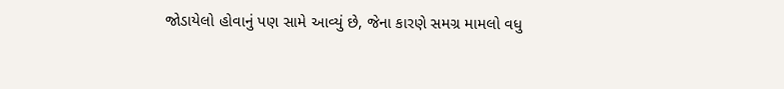જોડાયેલો હોવાનું પણ સામે આવ્યું છે, જેના કારણે સમગ્ર મામલો વધુ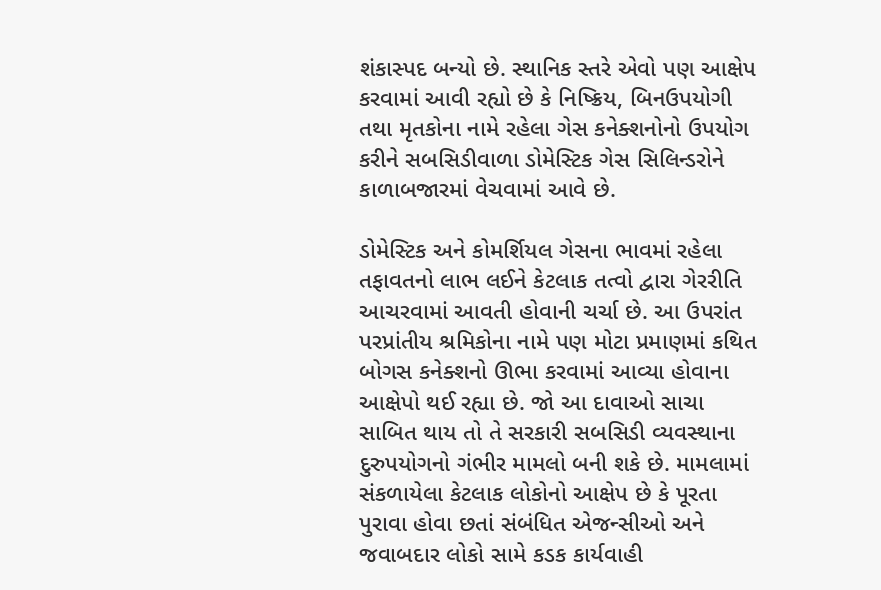શંકાસ્પદ બન્યો છે. સ્થાનિક સ્તરે એવો પણ આક્ષેપ કરવામાં આવી રહ્યો છે કે નિષ્ક્રિય, બિનઉપયોગી તથા મૃતકોના નામે રહેલા ગેસ કનેક્શનોનો ઉપયોગ કરીને સબસિડીવાળા ડોમેસ્ટિક ગેસ સિલિન્ડરોને કાળાબજારમાં વેચવામાં આવે છે.

ડોમેસ્ટિક અને કોમર્શિયલ ગેસના ભાવમાં રહેલા તફાવતનો લાભ લઈને કેટલાક તત્વો દ્વારા ગેરરીતિ આચરવામાં આવતી હોવાની ચર્ચા છે. આ ઉપરાંત પરપ્રાંતીય શ્રમિકોના નામે પણ મોટા પ્રમાણમાં કથિત બોગસ કનેક્શનો ઊભા કરવામાં આવ્યા હોવાના આક્ષેપો થઈ રહ્યા છે. જો આ દાવાઓ સાચા સાબિત થાય તો તે સરકારી સબસિડી વ્યવસ્થાના દુરુપયોગનો ગંભીર મામલો બની શકે છે. મામલામાં સંકળાયેલા કેટલાક લોકોનો આક્ષેપ છે કે પૂરતા પુરાવા હોવા છતાં સંબંધિત એજન્સીઓ અને જવાબદાર લોકો સામે કડક કાર્યવાહી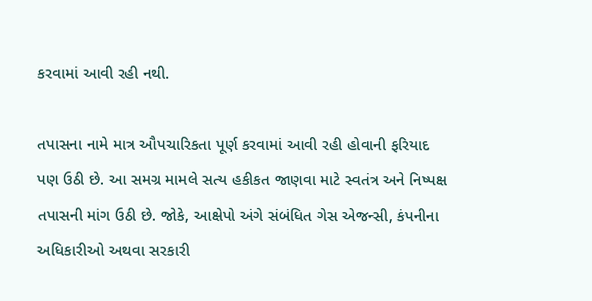કરવામાં આવી રહી નથી.

તપાસના નામે માત્ર ઔપચારિકતા પૂર્ણ કરવામાં આવી રહી હોવાની ફરિયાદ પણ ઉઠી છે. આ સમગ્ર મામલે સત્ય હકીકત જાણવા માટે સ્વતંત્ર અને નિષ્પક્ષ તપાસની માંગ ઉઠી છે. જોકે, આક્ષેપો અંગે સંબંધિત ગેસ એજન્સી, કંપનીના અધિકારીઓ અથવા સરકારી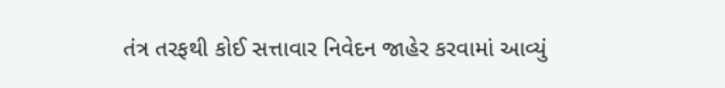તંત્ર તરફથી કોઈ સત્તાવાર નિવેદન જાહેર કરવામાં આવ્યું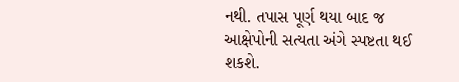નથી. તપાસ પૂર્ણ થયા બાદ જ આક્ષેપોની સત્યતા અંગે સ્પષ્ટતા થઈ શકશે.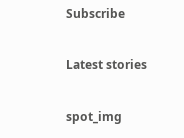Subscribe

Latest stories

spot_img